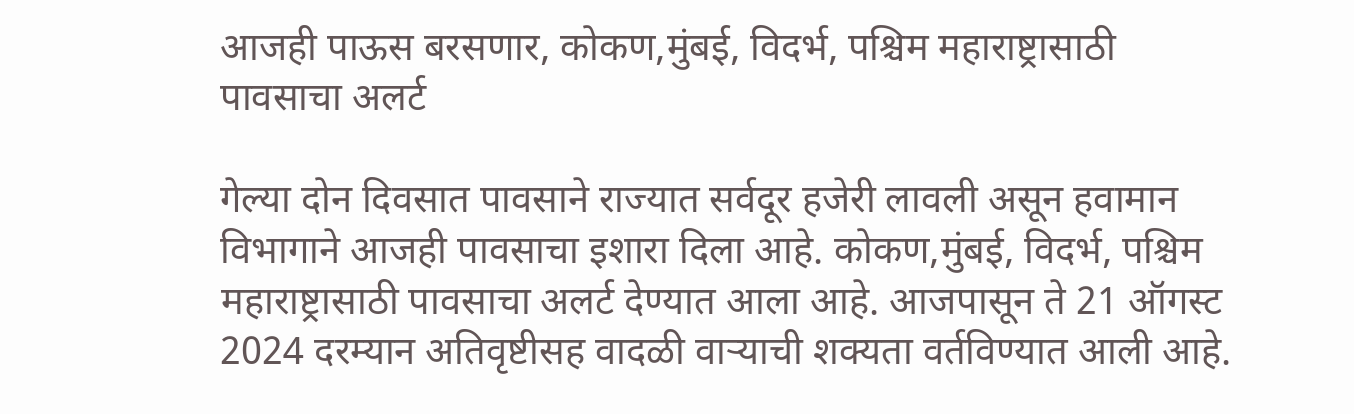आजही पाऊस बरसणार, कोकण,मुंबई, विदर्भ, पश्चिम महाराष्ट्रासाठी पावसाचा अलर्ट

गेल्या दोन दिवसात पावसाने राज्यात सर्वदूर हजेरी लावली असून हवामान विभागाने आजही पावसाचा इशारा दिला आहे. कोकण,मुंबई, विदर्भ, पश्चिम महाराष्ट्रासाठी पावसाचा अलर्ट देण्यात आला आहे. आजपासून ते 21 ऑगस्ट 2024 दरम्यान अतिवृष्टीसह वादळी वाऱ्याची शक्यता वर्तविण्यात आली आहे.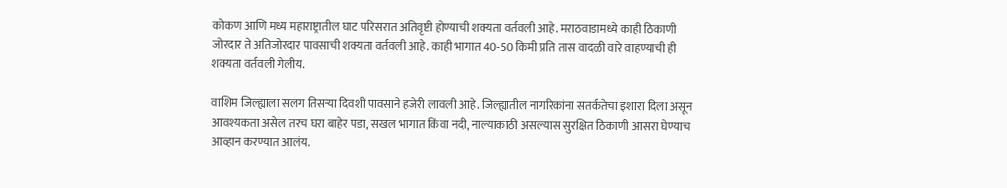कोकण आणि मध्य महाराष्ट्रातील घाट परिसरात अतिवृष्टी होण्याची शक्यता वर्तवली आहे. मराठवाडामध्ये काही ठिकाणी जोरदार ते अतिजोरदार पावसाची शक्यता वर्तवली आहे. काही भागात 40-50 किमी प्रति तास वादळी वारे वाहण्याची ही शक्यता वर्तवली गेलीय.

वाशिम जिल्ह्याला सलग तिसऱ्या दिवशी पावसाने हजेरी लावली आहे. जिल्ह्यातील नागरिकांना सतर्कतेचा इशारा दिला असून आवश्यकता असेल तरच घरा बाहेर पडा, सखल भागात किंवा नदी, नाल्याकाठी असल्यास सुरक्षित ठिकाणी आसरा घेण्याच आव्हान करण्यात आलंय.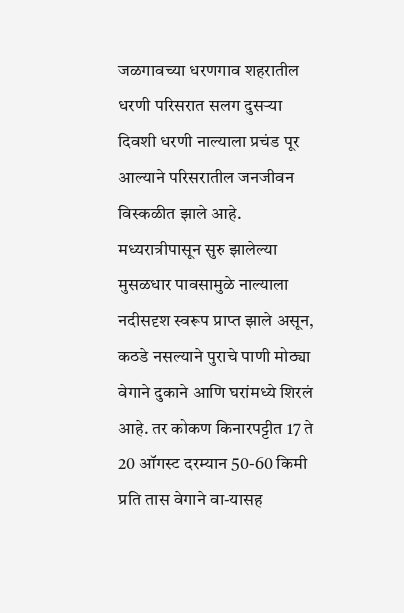जळगावच्या धरणगाव शहरातील धरणी परिसरात सलग दुसऱ्या दिवशी धरणी नाल्याला प्रचंड पूर आल्याने परिसरातील जनजीवन विस्कळीत झाले आहे. मध्यरात्रीपासून सुरु झालेल्या मुसळधार पावसामुळे नाल्याला नदीसदृश स्वरूप प्राप्त झाले असून, कठडे नसल्याने पुराचे पाणी मोठ्या वेगाने दुकाने आणि घरांमध्ये शिरलं आहे. तर कोकण किनारपट्टीत 17 ते 20 ऑगस्ट दरम्यान 50-60 किमी प्रति तास वेगाने वा-यासह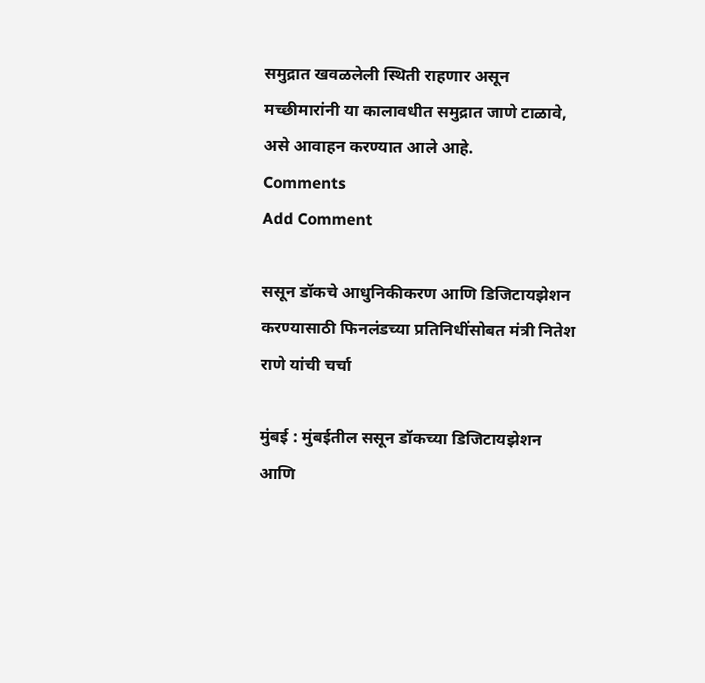समुद्रात खवळलेली स्थिती राहणार असून मच्छीमारांनी या कालावधीत समुद्रात जाणे टाळावे, असे आवाहन करण्यात आले आहे.
Comments
Add Comment

ससून डॉकचे आधुनिकीकरण आणि डिजिटायझेशन करण्यासाठी फिनलंडच्या प्रतिनिधींसोबत मंत्री नितेश राणे यांची चर्चा

मुंबई : मुंबईतील ससून डॉकच्या डिजिटायझेशन आणि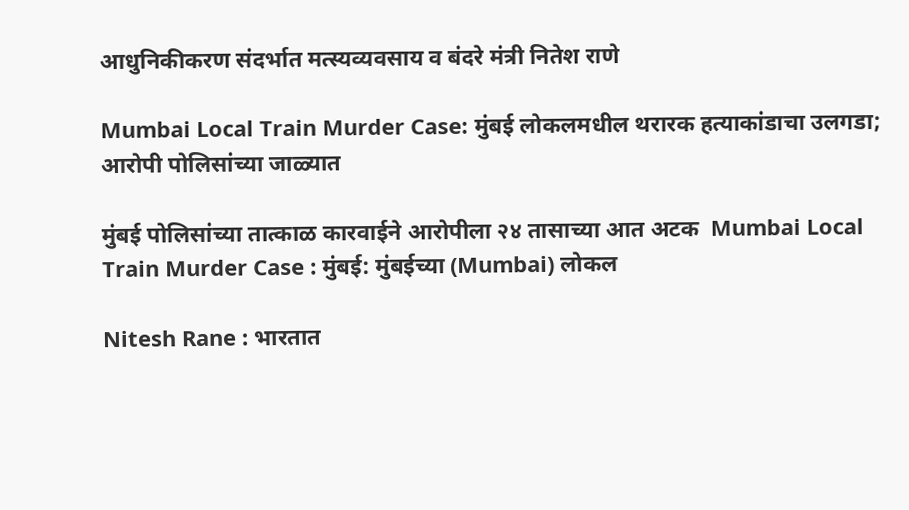आधुनिकीकरण संदर्भात मत्स्यव्यवसाय व बंदरे मंत्री नितेश राणे

Mumbai Local Train Murder Case: मुंबई लोकलमधील थरारक हत्याकांडाचा उलगडा; आरोपी पोलिसांच्या जाळ्यात

मुंबई पोलिसांच्या तात्काळ कारवाईने आरोपीला २४ तासाच्या आत अटक  Mumbai Local Train Murder Case : मुंबई: मुंबईच्या (Mumbai) लोकल

Nitesh Rane : भारतात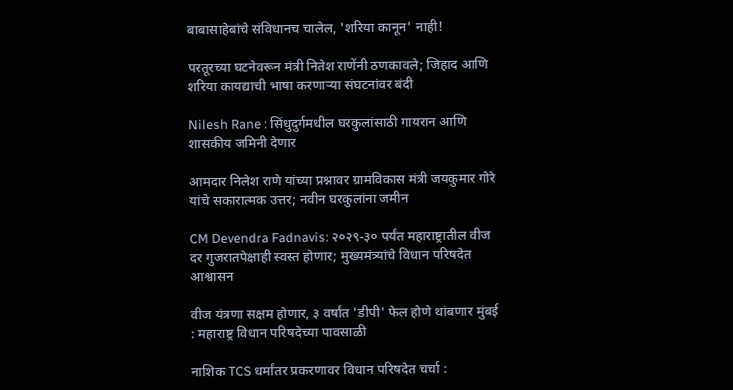बाबासाहेबांचे संविधानच चालेल, 'शरिया कानून' नाही!

परतूरच्या घटनेवरून मंत्री नितेश राणेंनी ठणकावले; जिहाद आणि शरिया कायद्याची भाषा करणाऱ्या संघटनांवर बंदी

Nilesh Rane : सिंधुदुर्गमधील घरकुलांसाठी गायरान आणि शासकीय जमिनी देणार

आमदार निलेश राणे यांच्या प्रश्नावर ग्रामविकास मंत्री जयकुमार गोरे यांचे सकारात्मक उत्तर; नवीन घरकुलांना जमीन

CM Devendra Fadnavis: २०२९-३० पर्यंत महाराष्ट्रातील वीज दर गुजरातपेक्षाही स्वस्त होणार; मुख्यमंत्र्यांचे विधान परिषदेत आश्वासन

वीज यंत्रणा सक्षम होणार, ३ वर्षांत 'डीपी' फेल होणे थांबणार मुंबई : महाराष्ट्र विधान परिषदेच्या पावसाळी

नाशिक TCS धर्मांतर प्रकरणावर विधान परिषदेत चर्चा :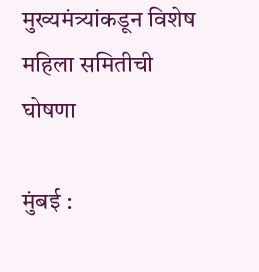मुख्यमंत्र्यांकडून विशेष महिला समितीची घोषणा

मुंबई :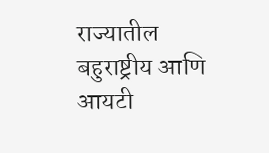राज्यातील बहुराष्ट्रीय आणि आयटी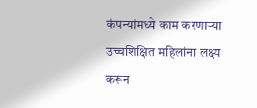कंपन्यांमध्ये काम करणाऱ्या उच्चशिक्षित महिलांना लक्ष्य करून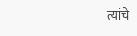त्यांचे